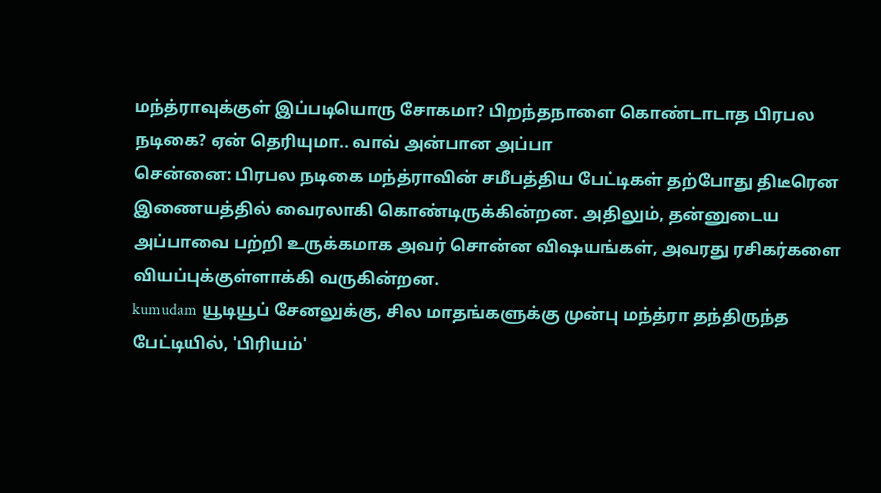மந்த்ராவுக்குள் இப்படியொரு சோகமா? பிறந்தநாளை கொண்டாடாத பிரபல நடிகை? ஏன் தெரியுமா.. வாவ் அன்பான அப்பா
சென்னை: பிரபல நடிகை மந்த்ராவின் சமீபத்திய பேட்டிகள் தற்போது திடீரென இணையத்தில் வைரலாகி கொண்டிருக்கின்றன. அதிலும், தன்னுடைய அப்பாவை பற்றி உருக்கமாக அவர் சொன்ன விஷயங்கள், அவரது ரசிகர்களை வியப்புக்குள்ளாக்கி வருகின்றன.
kumudam யூடியூப் சேனலுக்கு, சில மாதங்களுக்கு முன்பு மந்த்ரா தந்திருந்த பேட்டியில், 'பிரியம்'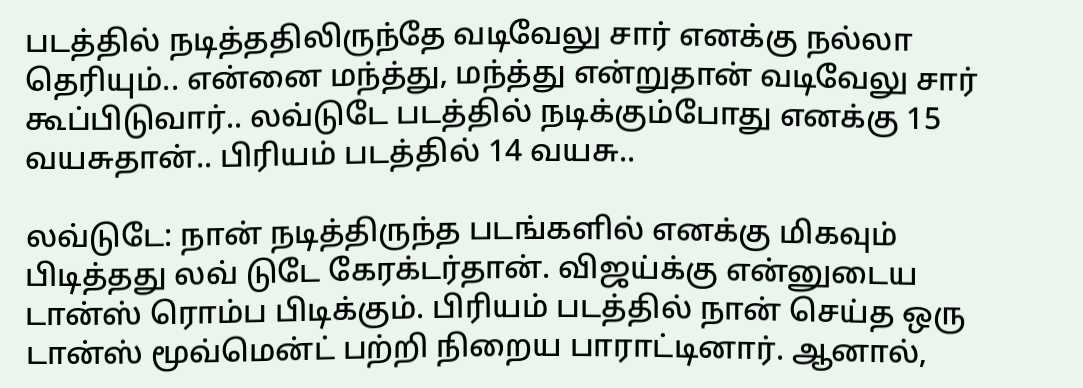படத்தில் நடித்ததிலிருந்தே வடிவேலு சார் எனக்கு நல்லா தெரியும்.. என்னை மந்த்து, மந்த்து என்றுதான் வடிவேலு சார் கூப்பிடுவார்.. லவ்டுடே படத்தில் நடிக்கும்போது எனக்கு 15 வயசுதான்.. பிரியம் படத்தில் 14 வயசு..

லவ்டுடே: நான் நடித்திருந்த படங்களில் எனக்கு மிகவும் பிடித்தது லவ் டுடே கேரக்டர்தான். விஜய்க்கு என்னுடைய டான்ஸ் ரொம்ப பிடிக்கும். பிரியம் படத்தில் நான் செய்த ஒரு டான்ஸ் மூவ்மென்ட் பற்றி நிறைய பாராட்டினார். ஆனால்,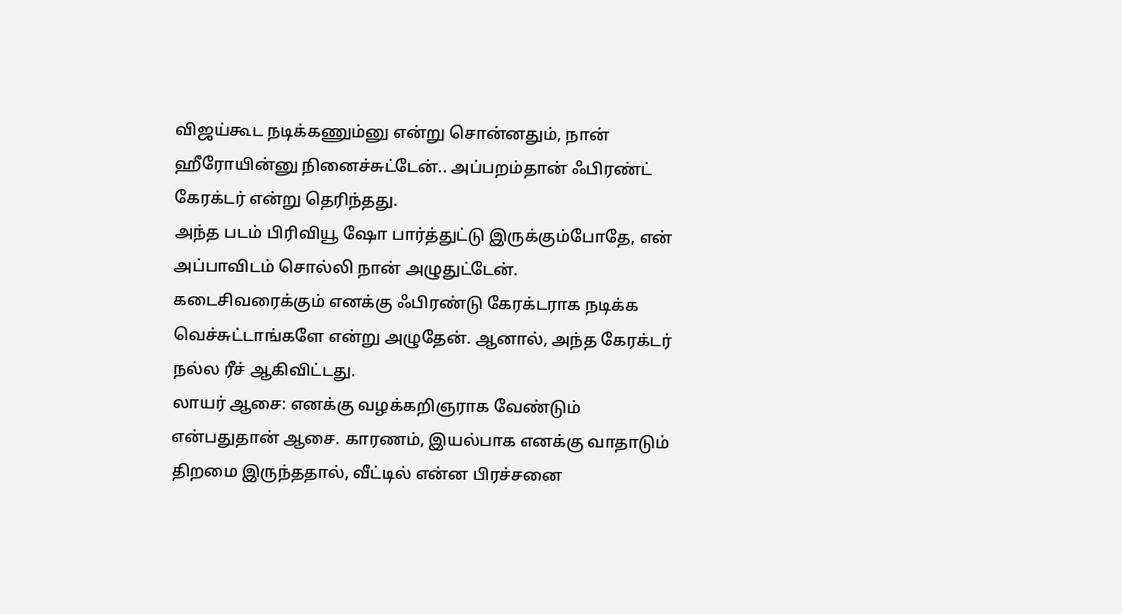விஜய்கூட நடிக்கணும்னு என்று சொன்னதும், நான் ஹீரோயின்னு நினைச்சுட்டேன்.. அப்பறம்தான் ஃபிரண்ட் கேரக்டர் என்று தெரிந்தது.
அந்த படம் பிரிவியூ ஷோ பார்த்துட்டு இருக்கும்போதே, என் அப்பாவிடம் சொல்லி நான் அழுதுட்டேன். கடைசிவரைக்கும் எனக்கு ஃபிரண்டு கேரக்டராக நடிக்க வெச்சுட்டாங்களே என்று அழுதேன். ஆனால், அந்த கேரக்டர் நல்ல ரீச் ஆகிவிட்டது.
லாயர் ஆசை: எனக்கு வழக்கறிஞராக வேண்டும் என்பதுதான் ஆசை. காரணம், இயல்பாக எனக்கு வாதாடும் திறமை இருந்ததால், வீட்டில் என்ன பிரச்சனை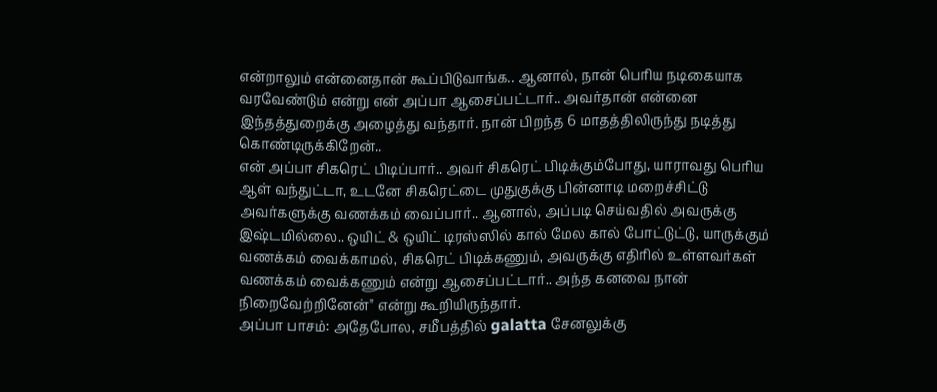என்றாலும் என்னைதான் கூப்பிடுவாங்க.. ஆனால், நான் பெரிய நடிகையாக வரவேண்டும் என்று என் அப்பா ஆசைப்பட்டார்.. அவர்தான் என்னை இந்தத்துறைக்கு அழைத்து வந்தார். நான் பிறந்த 6 மாதத்திலிருந்து நடித்து கொண்டிருக்கிறேன்..
என் அப்பா சிகரெட் பிடிப்பார்.. அவர் சிகரெட் பிடிக்கும்போது, யாராவது பெரிய ஆள் வந்துட்டா, உடனே சிகரெட்டை முதுகுக்கு பின்னாடி மறைச்சிட்டு அவர்களுக்கு வணக்கம் வைப்பார்.. ஆனால், அப்படி செய்வதில் அவருக்கு இஷ்டமில்லை.. ஒயிட் & ஒயிட் டிரஸ்ஸில் கால் மேல கால் போட்டுட்டு, யாருக்கும் வணக்கம் வைக்காமல், சிகரெட் பிடிக்கணும், அவருக்கு எதிரில் உள்ளவர்கள் வணக்கம் வைக்கணும் என்று ஆசைப்பட்டார்.. அந்த கனவை நான் நிறைவேற்றினேன்" என்று கூறியிருந்தார்.
அப்பா பாசம்: அதேபோல, சமீபத்தில் galatta சேனலுக்கு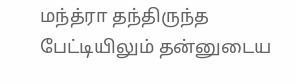மந்த்ரா தந்திருந்த பேட்டியிலும் தன்னுடைய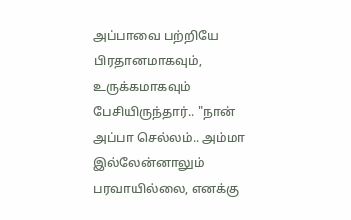அப்பாவை பற்றியே பிரதானமாகவும், உருக்கமாகவும் பேசியிருந்தார்.. "நான் அப்பா செல்லம்.. அம்மா இல்லேன்னாலும் பரவாயில்லை, எனக்கு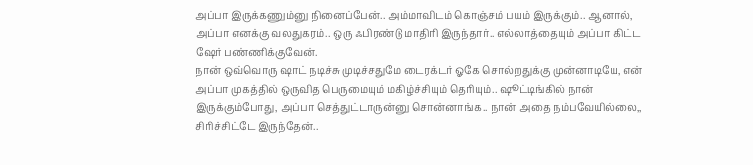அப்பா இருக்கணும்னு நினைப்பேன்.. அம்மாவிடம் கொஞ்சம் பயம் இருக்கும்.. ஆனால், அப்பா எனக்கு வலதுகரம்.. ஒரு ஃபிரண்டு மாதிரி இருந்தார்.. எல்லாத்தையும் அப்பா கிட்ட ஷேர் பண்ணிக்குவேன்.
நான் ஒவ்வொரு ஷாட் நடிச்சு முடிச்சதுமே டைரக்டர் ஓகே சொல்றதுக்கு முன்னாடியே, என் அப்பா முகத்தில் ஒருவித பெருமையும் மகிழ்ச்சியும் தெரியும்.. ஷூட்டிங்கில் நான் இருக்கும்போது, அப்பா செத்துட்டாருன்னு சொன்னாங்க.. நான் அதை நம்பவேயில்லை,, சிரிச்சிட்டே இருந்தேன்..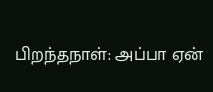பிறந்தநாள்: அப்பா ஏன்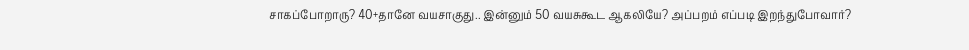சாகப்போறாரு? 40+தானே வயசாகுது.. இன்னும் 50 வயசுகூட ஆகலியே? அப்பறம் எப்படி இறந்துபோவார்?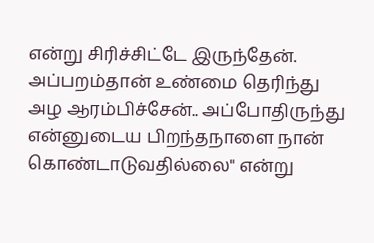என்று சிரிச்சிட்டே இருந்தேன். அப்பறம்தான் உண்மை தெரிந்து அழ ஆரம்பிச்சேன்.. அப்போதிருந்து என்னுடைய பிறந்தநாளை நான் கொண்டாடுவதில்லை" என்று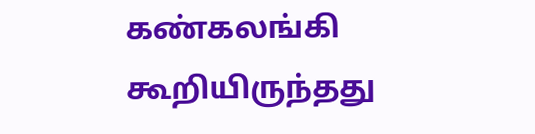கண்கலங்கி கூறியிருந்தது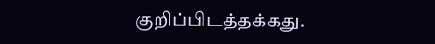குறிப்பிடத்தக்கது.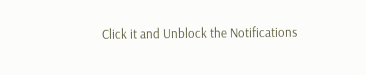Click it and Unblock the Notifications